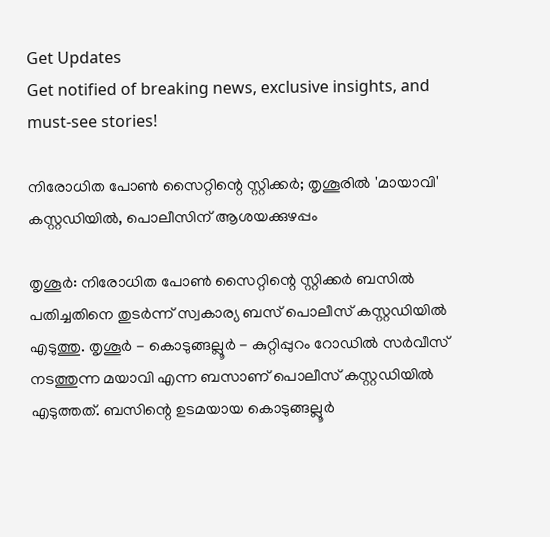Get Updates
Get notified of breaking news, exclusive insights, and must-see stories!

നിരോധിത പോണ്‍ സൈറ്റിന്റെ സ്റ്റിക്കര്‍; തൃശൂരില്‍ 'മായാവി' കസ്റ്റഡിയില്‍, പൊലീസിന് ആശയക്കുഴപ്പം

തൃശൂര്‍: നിരോധിത പോണ്‍ സൈറ്റിന്റെ സ്റ്റിക്കര്‍ ബസില്‍ പതിച്ചതിനെ തുടര്‍ന്ന് സ്വകാര്യ ബസ് പൊലീസ് കസ്റ്റഡിയില്‍ എടുത്തു. തൃശൂര്‍ - കൊടുങ്ങല്ലൂര്‍ - കുറ്റിപ്പുറം റോഡില്‍ സര്‍വീസ് നടത്തുന്ന മയാവി എന്ന ബസാണ് പൊലീസ് കസ്റ്റഡിയില്‍ എടുത്തത്. ബസിന്റെ ഉടമയായ കൊടുങ്ങല്ലൂര്‍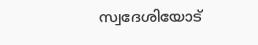സ്വദേശിയോട്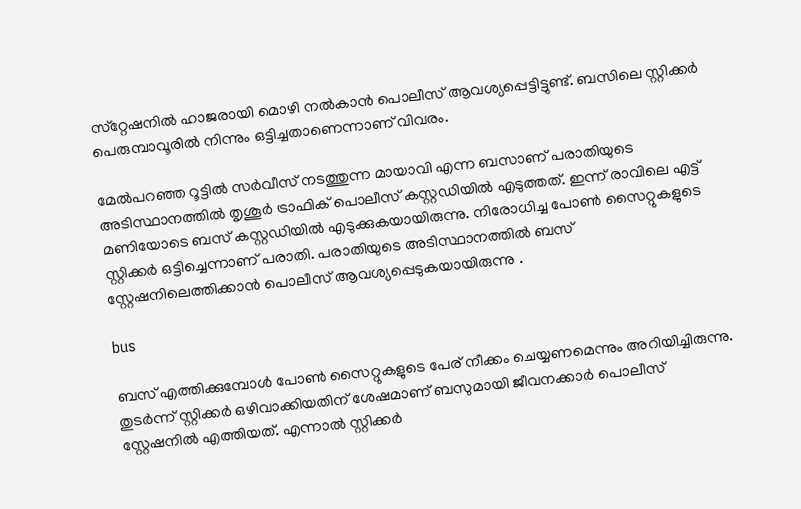സ്‌റ്റേഷനില്‍ ഹാജരായി മൊഴി നല്‍കാന്‍ പൊലീസ് ആവശ്യപ്പെട്ടിട്ടുണ്ട്. ബസിലെ സ്റ്റിക്കര്‍ പെരുമ്പാവൂരില്‍ നിന്നും ഒട്ടിച്ചതാണെന്നാണ് വിവരം.

മേല്‍പറഞ്ഞ റൂട്ടില്‍ സര്‍വീസ് നടത്തുന്ന മായാവി എന്ന ബസാണ് പരാതിയുടെ അടിസ്ഥാനത്തില്‍ തൃശൂര്‍ ട്രാഫിക് പൊലീസ് കസ്റ്റഡിയില്‍ എടുത്തത്. ഇന്ന് രാവിലെ എട്ട് മണിയോടെ ബസ് കസ്റ്റഡിയില്‍ എടുക്കുകയായിരുന്നു. നിരോധിച്ച പോണ്‍ സൈറ്റുകളുടെ സ്റ്റിക്കര്‍ ഒട്ടിച്ചെന്നാണ് പരാതി. പരാതിയുടെ അടിസ്ഥാനത്തില്‍ ബസ് സ്റ്റേഷനിലെത്തിക്കാന്‍ പൊലീസ് ആവശ്യപ്പെടുകയായിരുന്നു .

bus

ബസ് എത്തിക്കുമ്പോള്‍ പോണ്‍ സൈറ്റുകളുടെ പേര് നീക്കം ചെയ്യണമെന്നും അറിയിച്ചിരുന്നു. തുടര്‍ന്ന് സ്റ്റിക്കര്‍ ഒഴിവാക്കിയതിന് ശേഷമാണ് ബസുമായി ജീവനക്കാര്‍ പൊലീസ് സ്റ്റേഷനില്‍ എത്തിയത്. എന്നാല്‍ സ്റ്റിക്കര്‍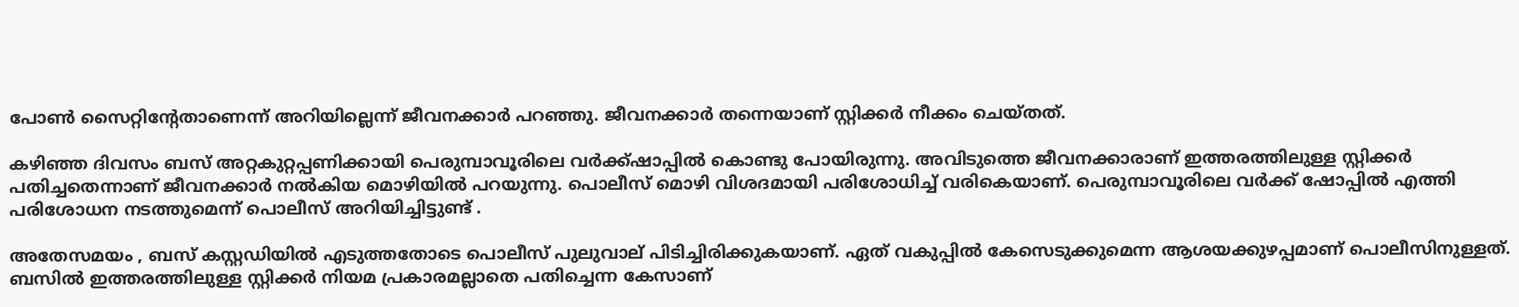പോണ്‍ സൈറ്റിന്റേതാണെന്ന് അറിയില്ലെന്ന് ജീവനക്കാര്‍ പറഞ്ഞു. ജീവനക്കാര്‍ തന്നെയാണ് സ്റ്റിക്കര്‍ നീക്കം ചെയ്തത്.

കഴിഞ്ഞ ദിവസം ബസ് അറ്റകുറ്റപ്പണിക്കായി പെരുമ്പാവൂരിലെ വര്‍ക്ക്ഷാപ്പില്‍ കൊണ്ടു പോയിരുന്നു. അവിടുത്തെ ജീവനക്കാരാണ് ഇത്തരത്തിലുള്ള സ്റ്റിക്കര്‍ പതിച്ചതെന്നാണ് ജീവനക്കാര്‍ നല്‍കിയ മൊഴിയില്‍ പറയുന്നു. പൊലീസ് മൊഴി വിശദമായി പരിശോധിച്ച് വരികെയാണ്. പെരുമ്പാവൂരിലെ വര്‍ക്ക് ഷോപ്പില്‍ എത്തി പരിശോധന നടത്തുമെന്ന് പൊലീസ് അറിയിച്ചിട്ടുണ്ട് .

അതേസമയം , ബസ് കസ്റ്റഡിയില്‍ എടുത്തതോടെ പൊലീസ് പുലുവാല് പിടിച്ചിരിക്കുകയാണ്. ഏത് വകുപ്പില്‍ കേസെടുക്കുമെന്ന ആശയക്കുഴപ്പമാണ് പൊലീസിനുള്ളത്. ബസില്‍ ഇത്തരത്തിലുള്ള സ്റ്റിക്കര്‍ നിയമ പ്രകാരമല്ലാതെ പതിച്ചെന്ന കേസാണ്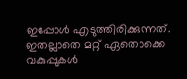ഇപ്പോള്‍ എടുത്തിരിക്കുന്നത്. ഇതല്ലാതെ മറ്റ് ഏതൊക്കെ വകുപ്പുകള്‍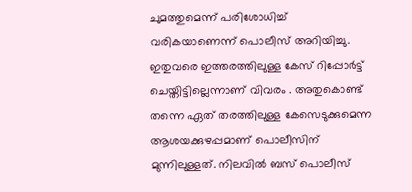ചുമത്തുമെന്ന് പരിശോധിച്ച് വരികയാണെന്ന് പൊലീസ് അറിയിച്ചു. ഇതുവരെ ഇത്തരത്തിലുള്ള കേസ് റിപ്പോര്‍ട്ട് ചെയ്തിട്ടില്ലെന്നാണ് വിവരം . അതുകൊണ്ട് തന്നെ ഏത് തരത്തിലുള്ള കേസെടുക്കുമെന്ന ആശയക്കുഴപ്പമാണ് പൊലീസിന് മുന്നിലുള്ളത്. നിലവില്‍ ബസ് പൊലീസ്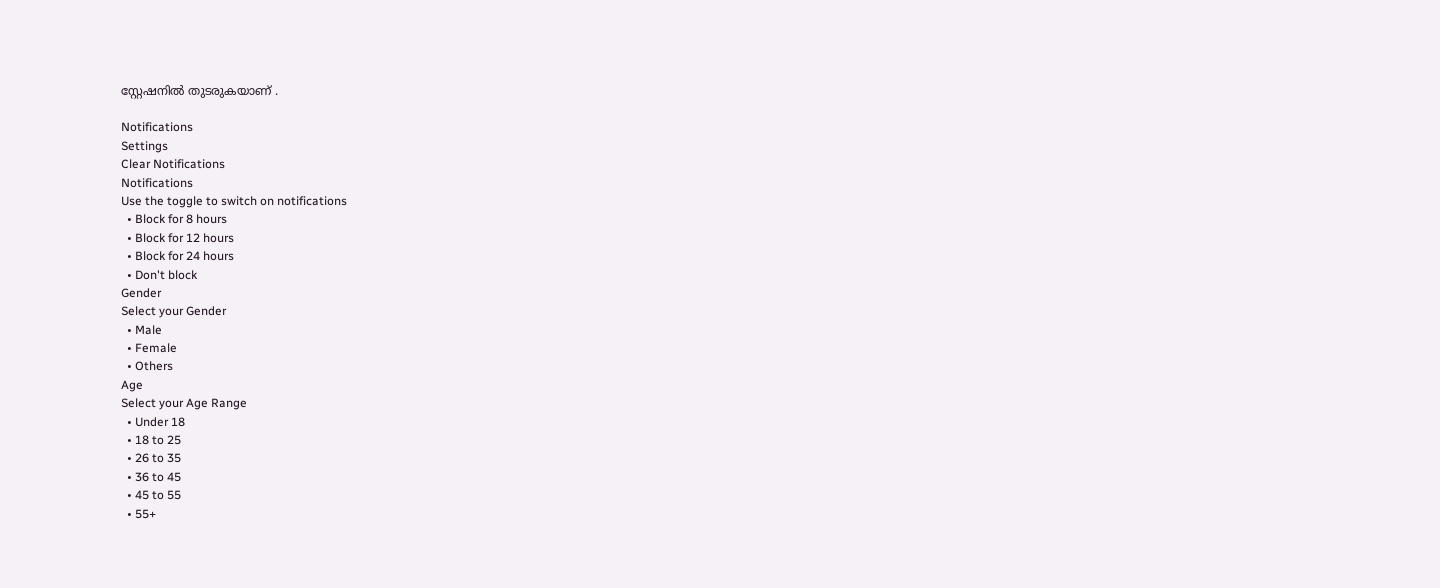സ്റ്റേഷനില്‍ തുടരുകയാണ് .

Notifications
Settings
Clear Notifications
Notifications
Use the toggle to switch on notifications
  • Block for 8 hours
  • Block for 12 hours
  • Block for 24 hours
  • Don't block
Gender
Select your Gender
  • Male
  • Female
  • Others
Age
Select your Age Range
  • Under 18
  • 18 to 25
  • 26 to 35
  • 36 to 45
  • 45 to 55
  • 55+